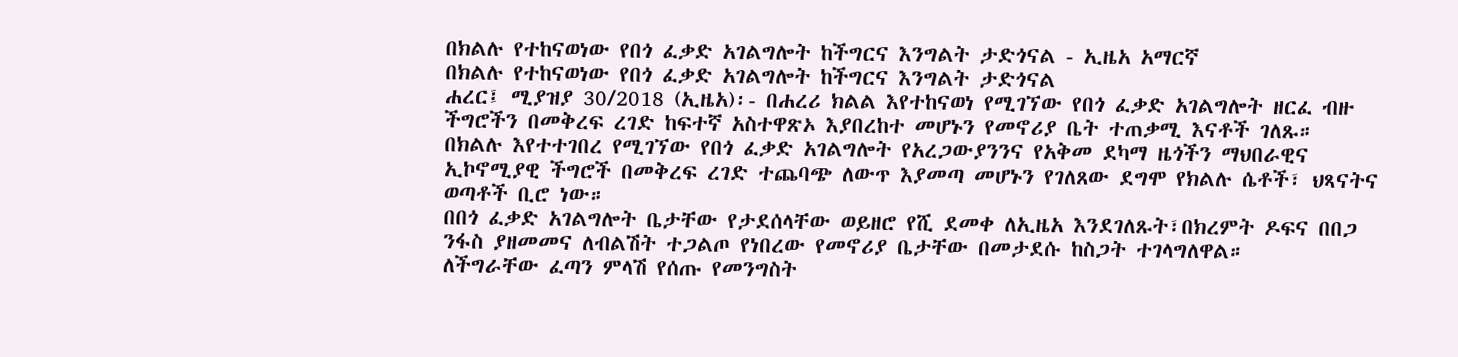በክልሉ የተከናወነው የበጎ ፈቃድ አገልግሎት ከችግርና እንግልት ታድጎናል - ኢዜአ አማርኛ
በክልሉ የተከናወነው የበጎ ፈቃድ አገልግሎት ከችግርና እንግልት ታድጎናል
ሐረር፤ ሚያዝያ 30/2018 (ኢዜአ)፡- በሐረሪ ክልል እየተከናወነ የሚገኘው የበጎ ፈቃድ አገልግሎት ዘርፈ ብዙ ችግሮችን በመቅረፍ ረገድ ከፍተኛ አስተዋጽኦ እያበረከተ መሆኑን የመኖሪያ ቤት ተጠቃሚ እናቶች ገለጹ።
በክልሉ እየተተገበረ የሚገኘው የበጎ ፈቃድ አገልግሎት የአረጋውያንንና የአቅመ ደካማ ዜጎችን ማህበራዊና ኢኮኖሚያዊ ችግሮች በመቅረፍ ረገድ ተጨባጭ ለውጥ እያመጣ መሆኑን የገለጸው ደግሞ የክልሉ ሴቶች፣ ህጻናትና ወጣቶች ቢሮ ነው።
በበጎ ፈቃድ አገልግሎት ቤታቸው የታደሰላቸው ወይዘሮ የሺ ደመቀ ለኢዜአ እንደገለጹት፣በክረምት ዶፍና በበጋ ንፋስ ያዘመመና ለብልሽት ተጋልጦ የነበረው የመኖሪያ ቤታቸው በመታደሱ ከስጋት ተገላግለዋል።
ለችግራቸው ፈጣን ምላሽ የሰጡ የመንግስት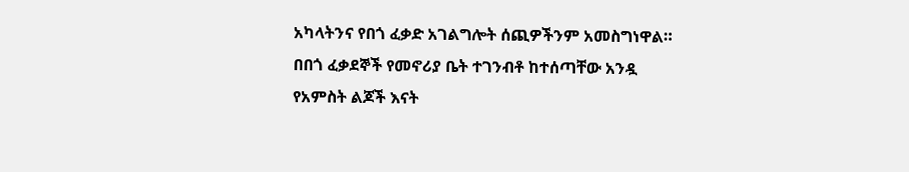አካላትንና የበጎ ፈቃድ አገልግሎት ሰጪዎችንም አመስግነዋል።
በበጎ ፈቃደኞች የመኖሪያ ቤት ተገንብቶ ከተሰጣቸው አንዷ የአምስት ልጆች እናት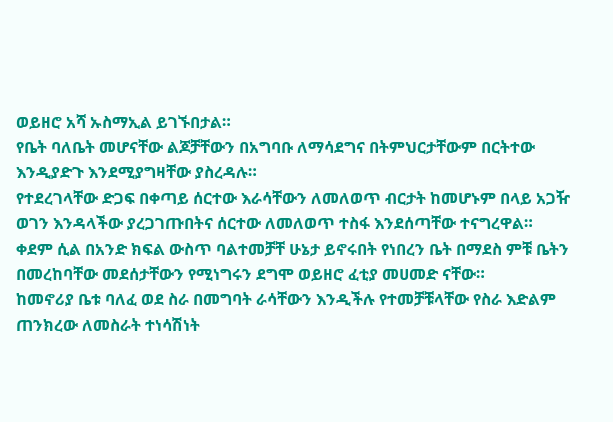ወይዘሮ አሻ ኡስማኢል ይገኙበታል።
የቤት ባለቤት መሆናቸው ልጆቻቸውን በአግባቡ ለማሳደግና በትምህርታቸውም በርትተው እንዲያድጉ እንደሚያግዛቸው ያስረዳሉ።
የተደረገላቸው ድጋፍ በቀጣይ ሰርተው እራሳቸውን ለመለወጥ ብርታት ከመሆኑም በላይ አጋዥ ወገን እንዳላችው ያረጋገጡበትና ሰርተው ለመለወጥ ተስፋ እንደሰጣቸው ተናግረዋል።
ቀደም ሲል በአንድ ክፍል ውስጥ ባልተመቻቸ ሁኔታ ይኖሩበት የነበረን ቤት በማደስ ምቹ ቤትን በመረከባቸው መደሰታቸውን የሚነግሩን ደግሞ ወይዘሮ ፈቲያ መሀመድ ናቸው።
ከመኖሪያ ቤቱ ባለፈ ወደ ስራ በመግባት ራሳቸውን እንዲችሉ የተመቻቹላቸው የስራ እድልም ጠንክረው ለመስራት ተነሳሽነት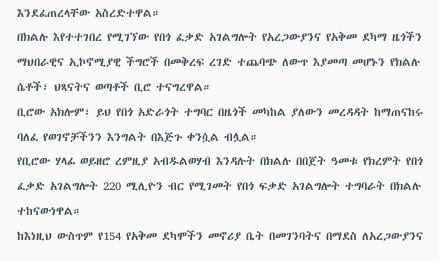እንደፈጠረላቸው አስረድተዋል።
በክልሉ እየተተገበረ የሚገኘው የበጎ ፈቃድ አገልግሎት የአረጋውያንና የአቅመ ደካማ ዜጎችን ማህበራዊና ኢኮኖሚያዊ ችግሮች በመቅረፍ ረገድ ተጨባጭ ለውጥ እያመጣ መሆኑን የክልሉ ሴቶች፣ ህጻናትና ወጣቶች ቢሮ ተናግረዋል።
ቢሮው አክሎም፣ ይህ የበጎ አድራጎት ተግባር በዜጎች መካከል ያለውን መረዳዳት ከማጠናከሩ ባለፈ የወገኖቻችንን እንግልት በእጅጉ ቀንሷል ብሏል።
የቢሮው ሃላፊ ወይዘሮ ረምዚያ አብዱልወሃብ እንዳሉት በክልሉ በበጀት ዓመቱ የክረምት የበጎ ፈቃድ አገልግሎት 220 ሚሊዮን ብር የሚገመት የበጎ ፍቃድ አገልግሎት ተግባራት በክልሉ ተከናውነዋል።
ከእነዚህ ውስጥም የ154 የአቅመ ደካሞችን መኖሪያ ቤት በመገንባትና በማደስ ለአረጋውያንና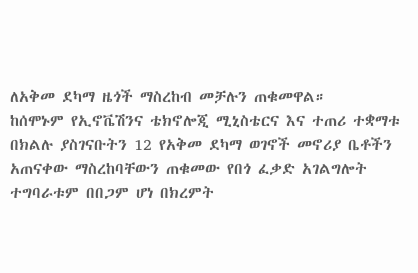ለአቅመ ደካማ ዜጎች ማስረከብ መቻሉን ጠቁመዋል።
ከሰሞኑም የኢኖቬሽንና ቴክኖሎጂ ሚኒስቴርና እና ተጠሪ ተቋማቱ በክልሉ ያስገናቡትን 12 የአቅመ ደካማ ወገኖች መኖሪያ ቤቶችን አጠናቀው ማስረከባቸውን ጠቁመው የበጎ ፈቃድ አገልግሎት ተግባራቱም በበጋም ሆነ በክረምት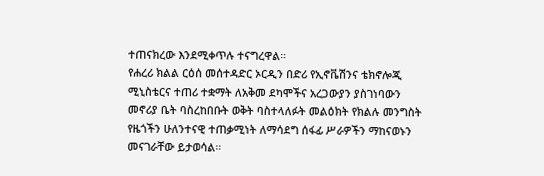ተጠናክረው እንደሚቀጥሉ ተናግረዋል።
የሐረሪ ክልል ርዕሰ መሰተዳድር ኦርዲን በድሪ የኢኖቬሽንና ቴክኖሎጂ ሚኒስቴርና ተጠሪ ተቋማት ለአቅመ ደካሞችና አረጋውያን ያስገነባውን መኖሪያ ቤት ባስረከበቡት ወቅት ባስተላለፉት መልዕክት የክልሉ መንግስት የዜጎችን ሁለንተናዊ ተጠቃሚነት ለማሳደግ ሰፋፊ ሥራዎችን ማከናወኑን መናገራቸው ይታወሳል።